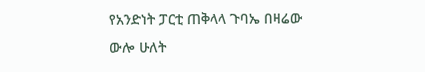የአንድነት ፓርቲ ጠቅላላ ጉባኤ በዛሬው ውሎ ሁለት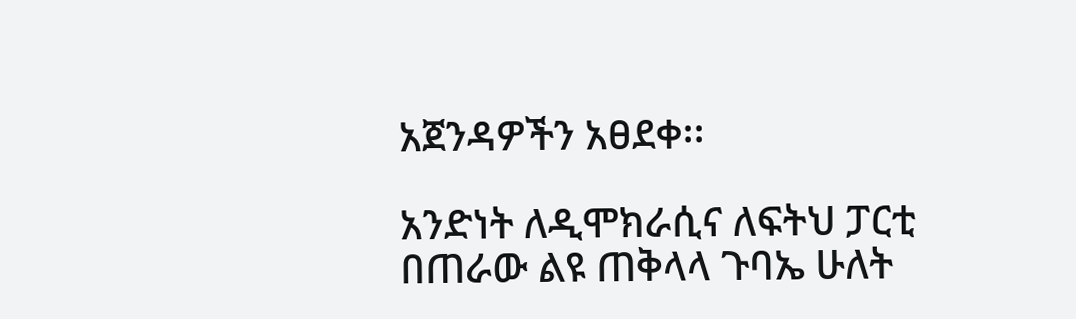አጀንዳዎችን አፀደቀ፡፡

አንድነት ለዲሞክራሲና ለፍትህ ፓርቲ በጠራው ልዩ ጠቅላላ ጉባኤ ሁለት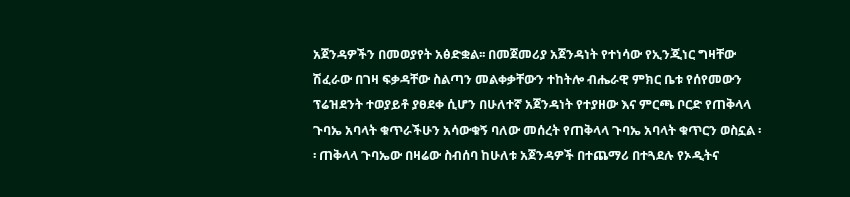አጀንዳዎችን በመወያየት አፅድቋል፡፡ በመጀመሪያ አጀንዳነት የተነሳው የኢንጂነር ግዛቸው ሽፈራው በገዛ ፍቃዳቸው ስልጣን መልቀቃቸውን ተከትሎ ብሔራዊ ምክር ቤቱ የሰየመውን ፕሬዝደንት ተወያይቶ ያፀደቀ ሲሆን በሁለተኛ አጀንዳነት የተያዘው እና ምርጫ ቦርድ የጠቅላላ ጉባኤ አባላት ቁጥራችሁን አሳውቁኝ ባለው መሰረት የጠቅላላ ጉባኤ አባላት ቁጥርን ወስኗል ፡፡ ጠቅላላ ጉባኤው በዛሬው ስብሰባ ከሁለቱ አጀንዳዎች በተጨማሪ በተጓደሉ የኦዲትና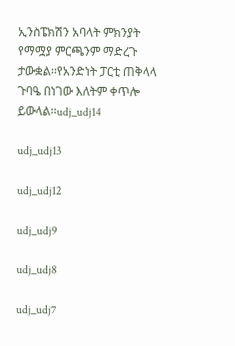ኢንስፔክሽን አባላት ምክንያት የማሟያ ምርጫንም ማድረጉ ታውቋል፡፡የአንድነት ፓርቲ ጠቅላላ ጉባዔ በነገው እለትም ቀጥሎ ይውላል፡፡udj_udj14

udj_udj13

udj_udj12

udj_udj9

udj_udj8

udj_udj7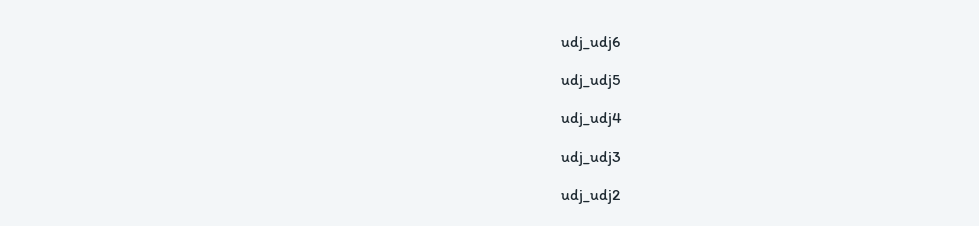udj_udj6

udj_udj5

udj_udj4

udj_udj3

udj_udj2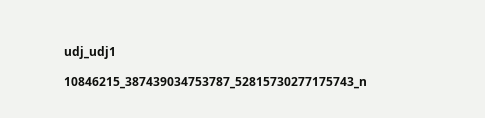udj_udj1

10846215_387439034753787_52815730277175743_n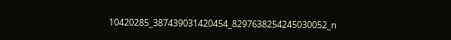10420285_387439031420454_8297638254245030052_n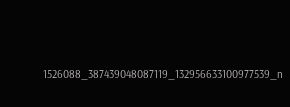1526088_387439048087119_132956633100977539_n